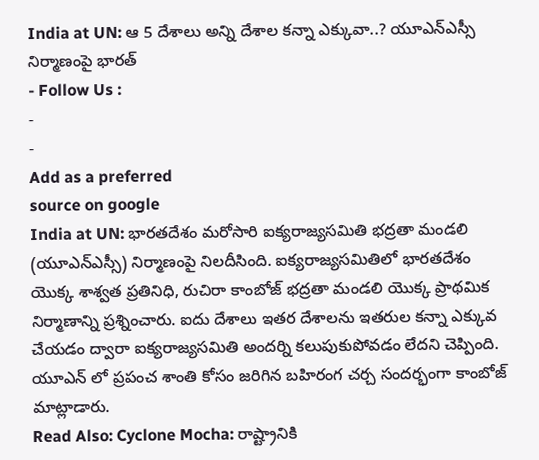India at UN: ఆ 5 దేశాలు అన్ని దేశాల కన్నా ఎక్కువా..? యూఎన్ఎస్సీ నిర్మాణంపై భారత్
- Follow Us :
-
-
Add as a preferred
source on google
India at UN: భారతదేశం మరోసారి ఐక్యరాజ్యసమితి భద్రతా మండలి (యూఎన్ఎస్సీ) నిర్మాణంపై నిలదీసింది. ఐక్యరాజ్యసమితిలో భారతదేశం యొక్క శాశ్వత ప్రతినిధి, రుచిరా కాంబోజ్ భద్రతా మండలి యొక్క ప్రాథమిక నిర్మాణాన్ని ప్రశ్నించారు. ఐదు దేశాలు ఇతర దేశాలను ఇతరుల కన్నా ఎక్కువ చేయడం ద్వారా ఐక్యరాజ్యసమితి అందర్ని కలుపుకుపోవడం లేదని చెప్పింది. యూఎన్ లో ప్రపంచ శాంతి కోసం జరిగిన బహిరంగ చర్చ సందర్భంగా కాంబోజ్ మాట్లాడారు.
Read Also: Cyclone Mocha: రాష్ట్రానికి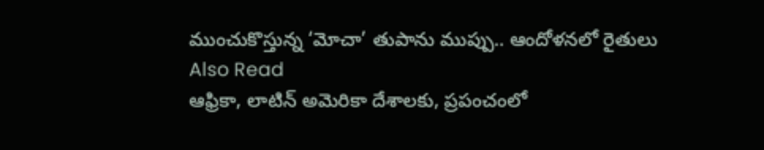ముంచుకొస్తున్న ‘మోచా’ తుపాను ముప్పు.. ఆందోళనలో రైతులు
Also Read
ఆఫ్రికా, లాటిన్ అమెరికా దేశాలకు, ప్రపంచంలో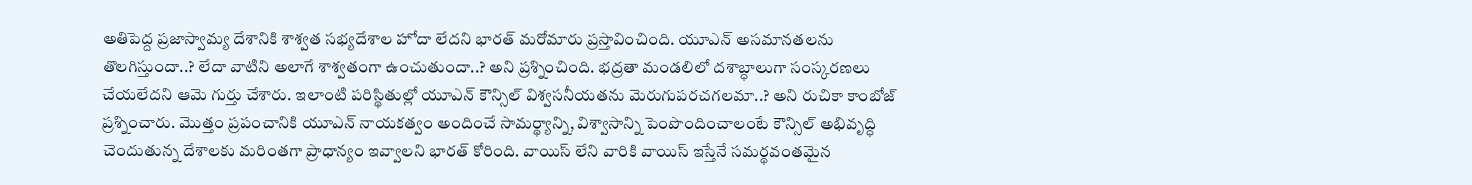అతిపెద్ద ప్రజాస్వామ్య దేశానికి శాశ్వత సభ్యదేశాల హోదా లేదని భారత్ మరోమారు ప్రస్తావించింది. యూఎన్ అసమానతలను తొలగిస్తుందా..? లేదా వాటిని అలాగే శాశ్వతంగా ఉంచుతుందా..? అని ప్రశ్నించింది. భద్రతా మండలిలో దశాబ్ధాలుగా సంస్కరణలు చేయలేదని ఆమె గుర్తు చేశారు. ఇలాంటి పరిస్థితుల్లో యూఎన్ కౌన్సిల్ విశ్వసనీయతను మెరుగుపరచగలమా..? అని రుచికా కాంబోజ్ ప్రశ్నించారు. మొత్తం ప్రపంచానికి యూఎన్ నాయకత్వం అందించే సామర్థ్యాన్ని, విశ్వాసాన్ని పెంపొందించాలంటే కౌన్సిల్ అభివృద్ధి చెందుతున్న దేశాలకు మరింతగా ప్రాధాన్యం ఇవ్వాలని భారత్ కోరింది. వాయిస్ లేని వారికి వాయిస్ ఇస్తేనే సమర్థవంతమైన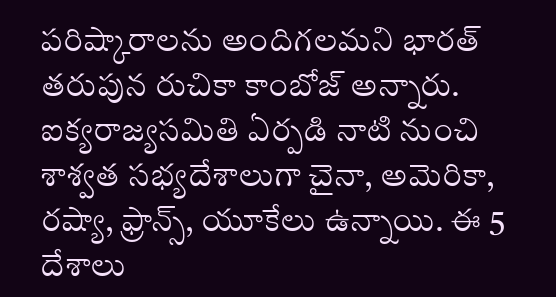పరిష్కారాలను అందిగలమని భారత్ తరుపున రుచికా కాంబోజ్ అన్నారు.
ఐక్యరాజ్యసమితి ఏర్పడి నాటి నుంచి శాశ్వత సభ్యదేశాలుగా చైనా, అమెరికా, రష్యా, ఫ్రాన్స్, యూకేలు ఉన్నాయి. ఈ 5 దేశాలు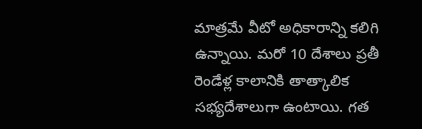మాత్రమే వీటో అధికారాన్ని కలిగి ఉన్నాయి. మరో 10 దేశాలు ప్రతీ రెండేళ్ల కాలానికి తాత్కాలిక సభ్యదేశాలుగా ఉంటాయి. గత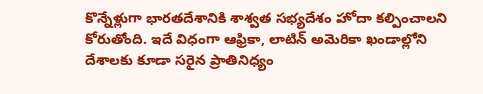కొన్నేళ్లుగా భారతదేశానికి శాశ్వత సభ్యదేశం హోదా కల్పించాలని కోరుతోంది. ఇదే విధంగా ఆఫ్రికా, లాటిన్ అమెరికా ఖండాల్లోని దేశాలకు కూడా సరైన ప్రాతినిధ్యం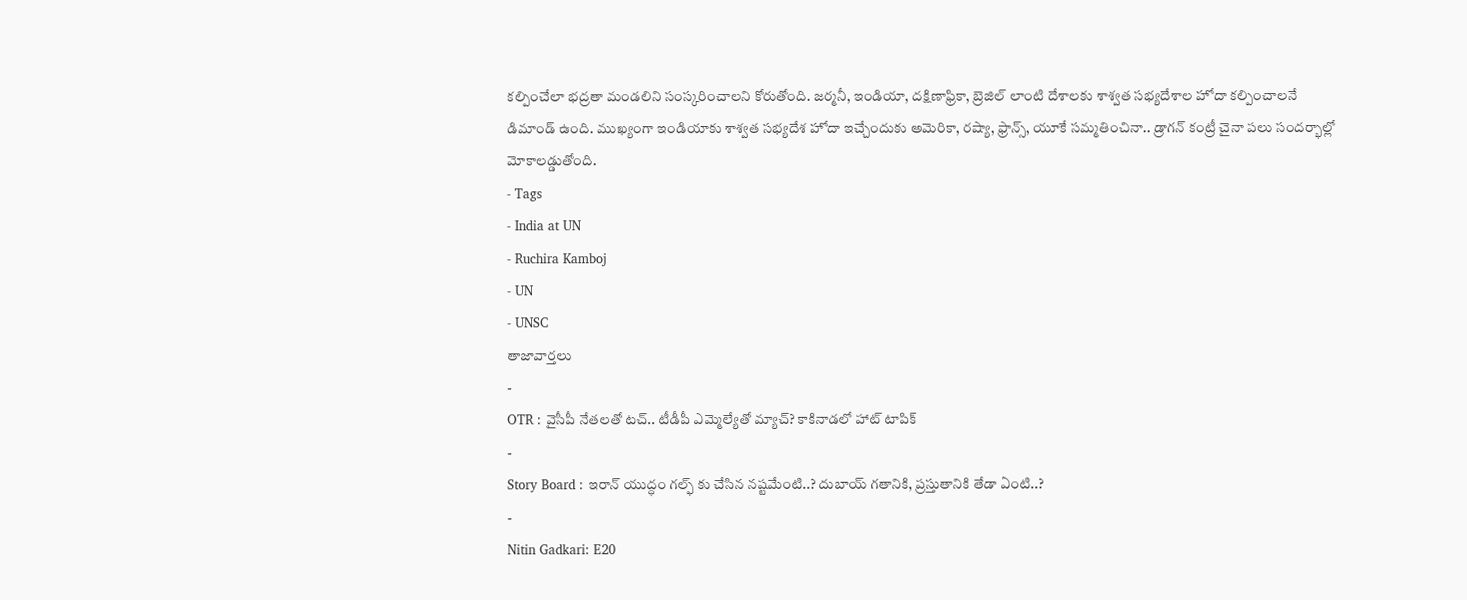కల్పించేలా భద్రతా మండలిని సంస్కరించాలని కోరుతోంది. జర్మనీ, ఇండియా, దక్షిణాఫ్రికా, బ్రెజిల్ లాంటి దేశాలకు శాశ్వత సభ్యదేశాల హోదా కల్పించాలనే డిమాండ్ ఉంది. ముఖ్యంగా ఇండియాకు శాశ్వత సభ్యదేశ హోదా ఇచ్చేందుకు అమెరికా, రష్యా, ఫ్రాన్స్, యూకే సమ్మతించినా.. డ్రాగన్ కంట్రీ చైనా పలు సందర్భాల్లో మోకాలడ్డుతోంది.
- Tags
- India at UN
- Ruchira Kamboj
- UN
- UNSC
తాజావార్తలు
-
OTR : వైసీపీ నేతలతో టచ్.. టీడీపీ ఎమ్మెల్యేతో మ్యాచ్? కాకినాడలో హాట్ టాపిక్
-
Story Board : ఇరాన్ యుద్ధం గల్ఫ్ కు చేసిన నష్టమేంటి..? దుబాయ్ గతానికి, ప్రస్తుతానికి తేడా ఏంటి..?
-
Nitin Gadkari: E20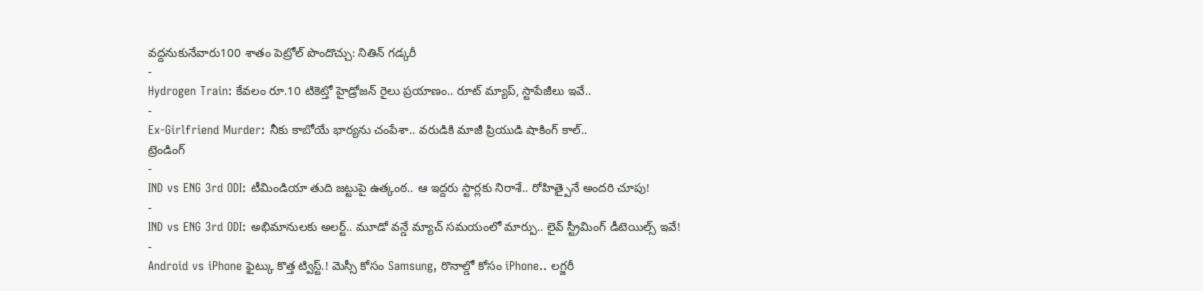వద్దనుకునేవారు100 శాతం పెట్రోల్ పొందొచ్చు: నితిన్ గడ్కరీ
-
Hydrogen Train: కేవలం రూ.10 టికెట్తో హైడ్రోజన్ రైలు ప్రయాణం.. రూట్ మ్యాప్, స్టాపేజీలు ఇవే..
-
Ex-Girlfriend Murder: నీకు కాబోయే భార్యను చంపేశా.. వరుడికి మాజీ ప్రియుడి షాకింగ్ కాల్..
ట్రెండింగ్
-
IND vs ENG 3rd ODI: టీమిండియా తుది జట్టుపై ఉత్కంఠ.. ఆ ఇద్దరు స్టార్లకు నిరాశే.. రోహిత్పైనే అందరి చూపు!
-
IND vs ENG 3rd ODI: అభిమానులకు అలర్ట్.. మూడో వన్డే మ్యాచ్ సమయంలో మార్పు.. లైవ్ స్ట్రీమింగ్ డీటెయిల్స్ ఇవే!
-
Android vs iPhone ఫైట్కు కొత్త ట్విస్ట్.! మెస్సీ కోసం Samsung, రొనాల్డో కోసం iPhone.. లగ్జరీ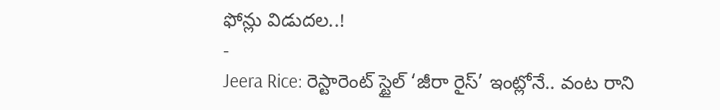ఫోన్లు విడుదల..!
-
Jeera Rice: రెస్టారెంట్ స్టైల్ ‘జీరా రైస్’ ఇంట్లోనే.. వంట రాని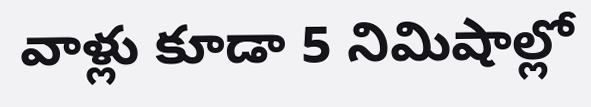వాళ్లు కూడా 5 నిమిషాల్లో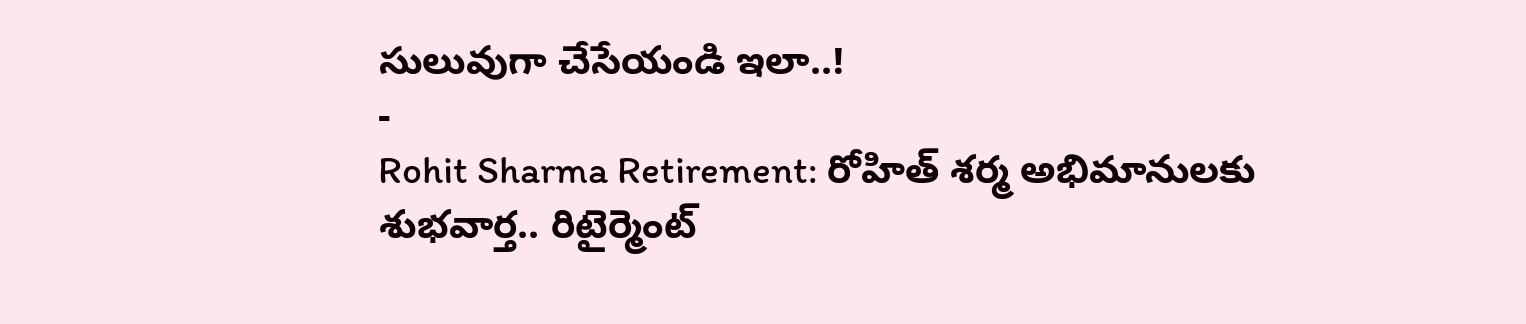సులువుగా చేసేయండి ఇలా..!
-
Rohit Sharma Retirement: రోహిత్ శర్మ అభిమానులకు శుభవార్త.. రిటైర్మెంట్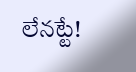లేనట్టే!